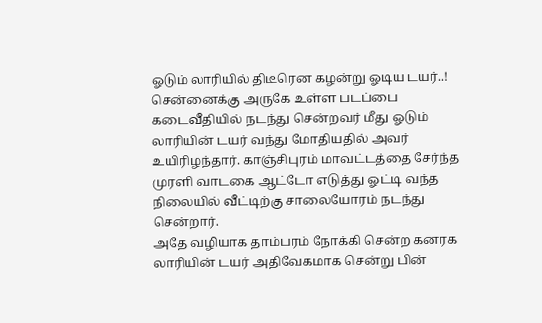ஓடும் லாரியில் திடீரென கழன்று ஓடிய டயர்..!
சென்னைக்கு அருகே உள்ள படப்பை கடைவீதியில் நடந்து சென்றவர் மீது ஓடும் லாரியின் டயர் வந்து மோதியதில் அவர் உயிரிழந்தார். காஞ்சிபுரம் மாவட்டத்தை சேர்ந்த முரளி வாடகை ஆட்டோ எடுத்து ஓட்டி வந்த நிலையில் வீட்டிற்கு சாலையோரம் நடந்து சென்றார்.
அதே வழியாக தாம்பரம் நோக்கி சென்ற கனரக லாரியின் டயர் அதிவேகமாக சென்று பின்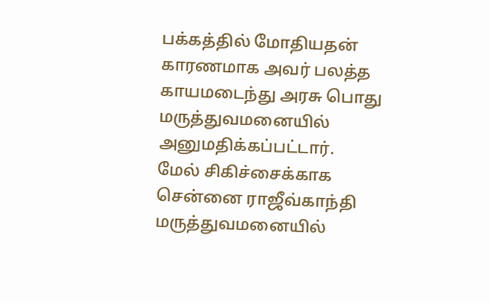பக்கத்தில் மோதியதன் காரணமாக அவர் பலத்த காயமடைந்து அரசு பொது மருத்துவமனையில் அனுமதிக்கப்பட்டார்.
மேல் சிகிச்சைக்காக சென்னை ராஜீவ்காந்தி மருத்துவமனையில்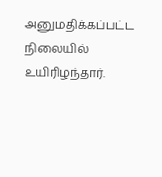அனுமதிக்கப்பட்ட நிலையில் உயிரிழந்தார்.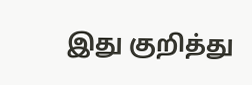இது குறித்து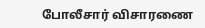போலீசார் விசாரணை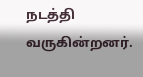நடத்தி வருகின்றனர்.